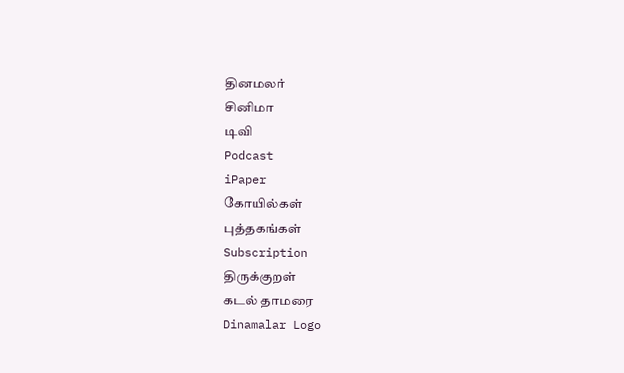தினமலர்
சினிமா
டிவி
Podcast
iPaper
கோயில்கள்
புத்தகங்கள்
Subscription
திருக்குறள்
கடல் தாமரை
Dinamalar Logo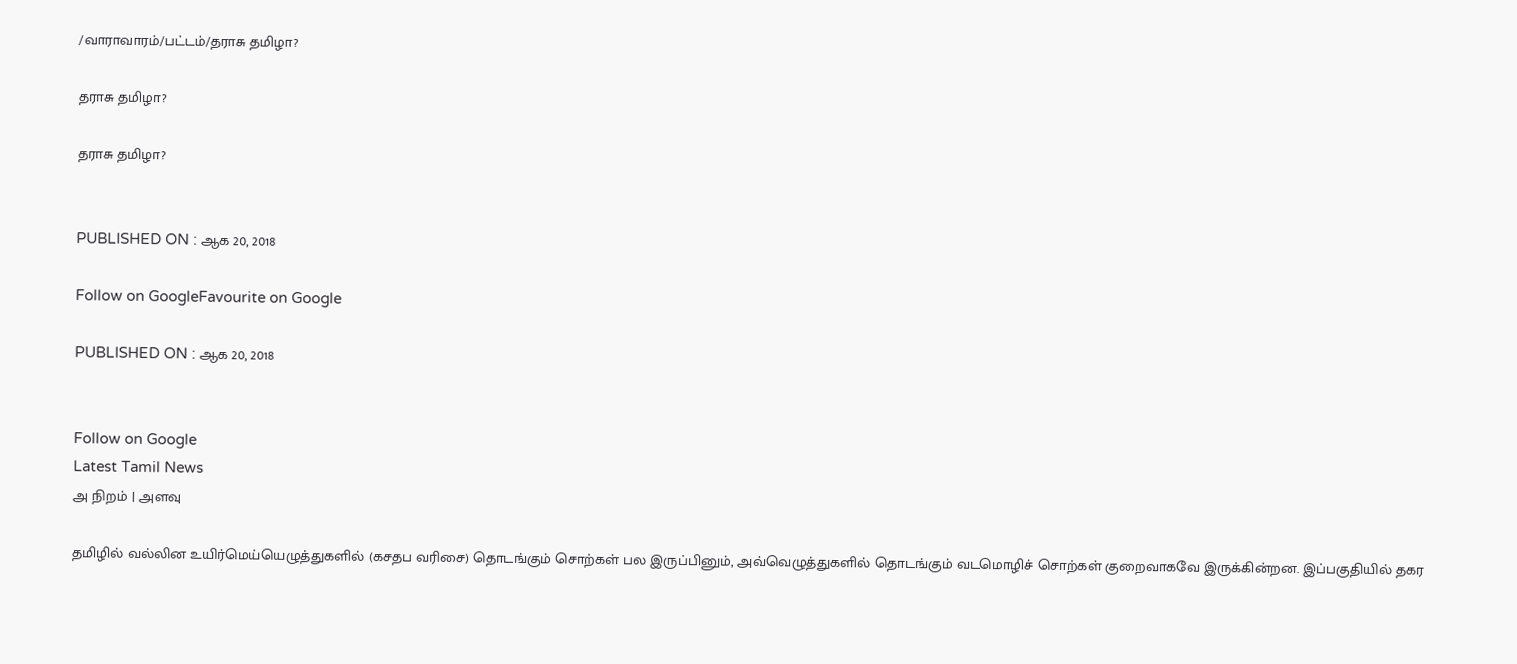/வாராவாரம்/பட்டம்/தராசு தமிழா?

தராசு தமிழா?

தராசு தமிழா?


PUBLISHED ON : ஆக 20, 2018

Follow on GoogleFavourite on Google

PUBLISHED ON : ஆக 20, 2018


Follow on Google
Latest Tamil News
அ நிறம் | அளவு

தமிழில் வல்லின உயிர்மெய்யெழுத்துகளில் (கசதப வரிசை) தொடங்கும் சொற்கள் பல இருப்பினும், அவ்வெழுத்துகளில் தொடங்கும் வடமொழிச் சொற்கள் குறைவாகவே இருக்கின்றன. இப்பகுதியில் தகர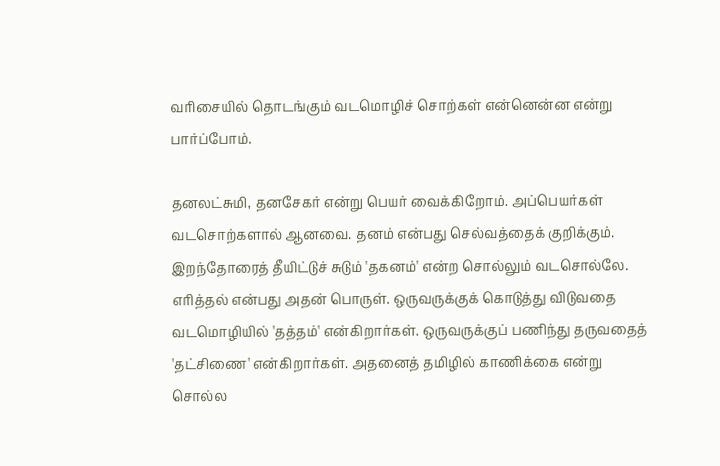வரிசையில் தொடங்கும் வடமொழிச் சொற்கள் என்னென்ன என்று பார்ப்போம்.

தனலட்சுமி, தனசேகர் என்று பெயர் வைக்கிறோம். அப்பெயர்கள் வடசொற்களால் ஆனவை. தனம் என்பது செல்வத்தைக் குறிக்கும். இறந்தோரைத் தீயிட்டுச் சுடும் 'தகனம்' என்ற சொல்லும் வடசொல்லே. எரித்தல் என்பது அதன் பொருள். ஒருவருக்குக் கொடுத்து விடுவதை வடமொழியில் 'தத்தம்' என்கிறார்கள். ஒருவருக்குப் பணிந்து தருவதைத் 'தட்சிணை' என்கிறார்கள். அதனைத் தமிழில் காணிக்கை என்று சொல்ல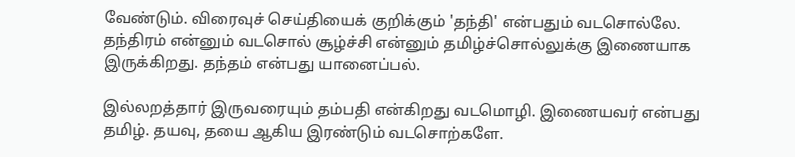வேண்டும். விரைவுச் செய்தியைக் குறிக்கும் 'தந்தி' என்பதும் வடசொல்லே. தந்திரம் என்னும் வடசொல் சூழ்ச்சி என்னும் தமிழ்ச்சொல்லுக்கு இணையாக இருக்கிறது. தந்தம் என்பது யானைப்பல்.

இல்லறத்தார் இருவரையும் தம்பதி என்கிறது வடமொழி. இணையவர் என்பது தமிழ். தயவு, தயை ஆகிய இரண்டும் வடசொற்களே.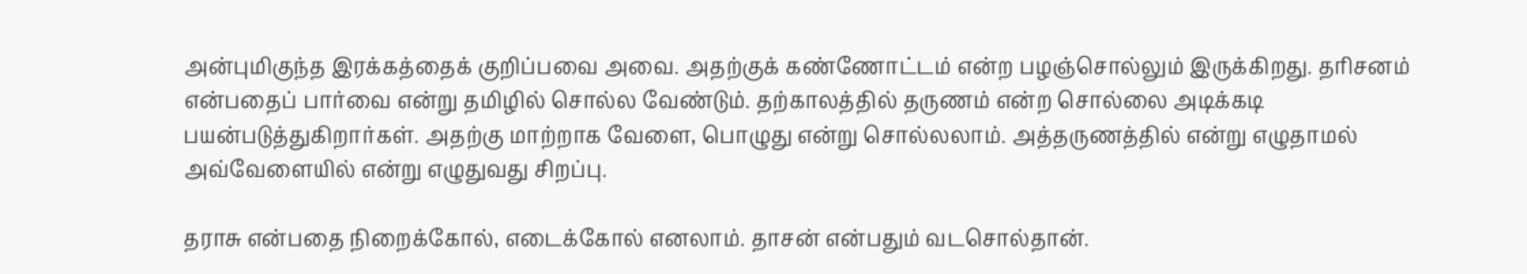அன்புமிகுந்த இரக்கத்தைக் குறிப்பவை அவை. அதற்குக் கண்ணோட்டம் என்ற பழஞ்சொல்லும் இருக்கிறது. தரிசனம் என்பதைப் பார்வை என்று தமிழில் சொல்ல வேண்டும். தற்காலத்தில் தருணம் என்ற சொல்லை அடிக்கடி பயன்படுத்துகிறார்கள். அதற்கு மாற்றாக வேளை, பொழுது என்று சொல்லலாம். அத்தருணத்தில் என்று எழுதாமல் அவ்வேளையில் என்று எழுதுவது சிறப்பு.

தராசு என்பதை நிறைக்கோல், எடைக்கோல் எனலாம். தாசன் என்பதும் வடசொல்தான்.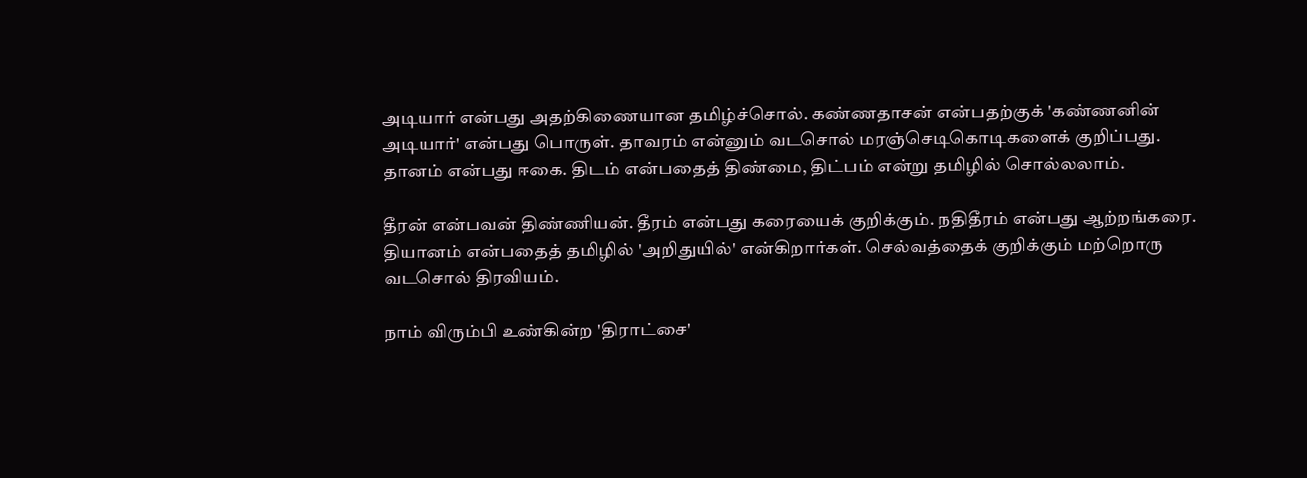அடியார் என்பது அதற்கிணையான தமிழ்ச்சொல். கண்ணதாசன் என்பதற்குக் 'கண்ணனின் அடியார்' என்பது பொருள். தாவரம் என்னும் வடசொல் மரஞ்செடிகொடிகளைக் குறிப்பது. தானம் என்பது ஈகை. திடம் என்பதைத் திண்மை, திட்பம் என்று தமிழில் சொல்லலாம்.

தீரன் என்பவன் திண்ணியன். தீரம் என்பது கரையைக் குறிக்கும். நதிதீரம் என்பது ஆற்றங்கரை. தியானம் என்பதைத் தமிழில் 'அறிதுயில்' என்கிறார்கள். செல்வத்தைக் குறிக்கும் மற்றொரு வடசொல் திரவியம்.

நாம் விரும்பி உண்கின்ற 'திராட்சை'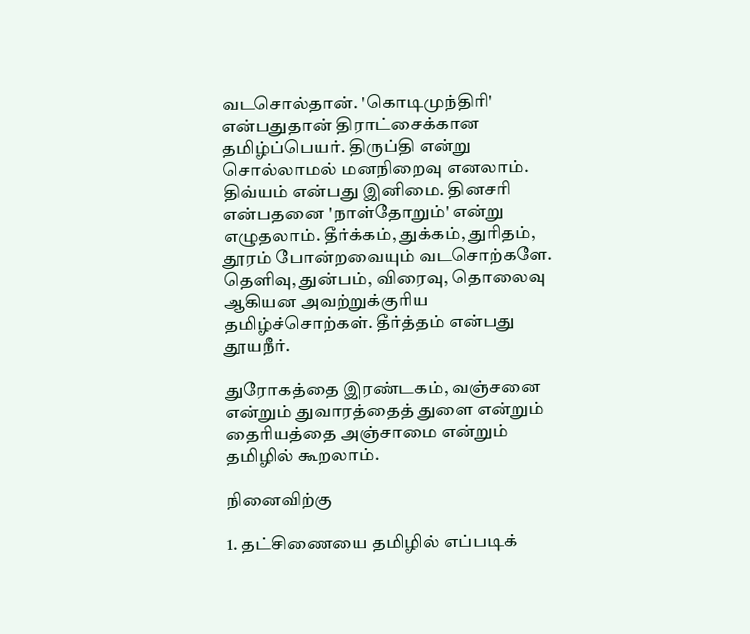வடசொல்தான். 'கொடிமுந்திரி' என்பதுதான் திராட்சைக்கான தமிழ்ப்பெயர். திருப்தி என்று சொல்லாமல் மனநிறைவு எனலாம். திவ்யம் என்பது இனிமை. தினசரி என்பதனை 'நாள்தோறும்' என்று எழுதலாம். தீர்க்கம், துக்கம், துரிதம், தூரம் போன்றவையும் வடசொற்களே. தெளிவு, துன்பம், விரைவு, தொலைவு ஆகியன அவற்றுக்குரிய தமிழ்ச்சொற்கள். தீர்த்தம் என்பது தூயநீர்.

துரோகத்தை இரண்டகம், வஞ்சனை என்றும் துவாரத்தைத் துளை என்றும் தைரியத்தை அஞ்சாமை என்றும் தமிழில் கூறலாம்.

நினைவிற்கு

1. தட்சிணையை தமிழில் எப்படிக்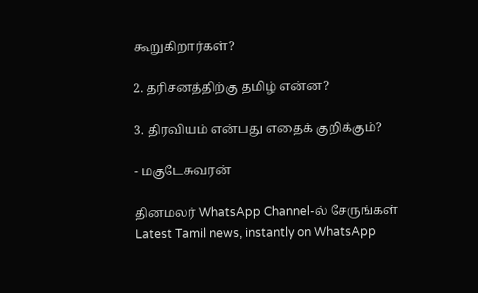கூறுகிறார்கள்?

2. தரிசனத்திற்கு தமிழ் என்ன?

3. திரவியம் என்பது எதைக் குறிக்கும்?

- மகுடேசுவரன்

தினமலர் WhatsApp Channel-ல் சேருங்கள்
Latest Tamil news, instantly on WhatsApp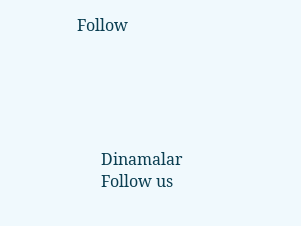Follow





      Dinamalar
      Follow us